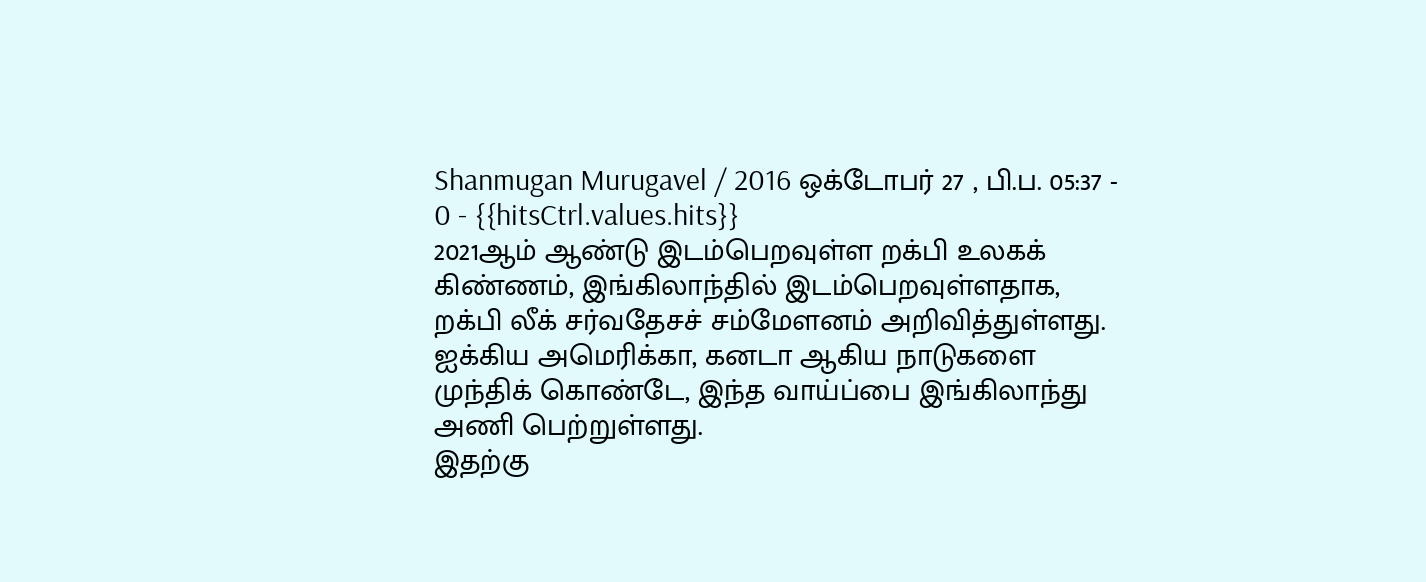Shanmugan Murugavel / 2016 ஒக்டோபர் 27 , பி.ப. 05:37 - 0 - {{hitsCtrl.values.hits}}
2021ஆம் ஆண்டு இடம்பெறவுள்ள றக்பி உலகக் கிண்ணம், இங்கிலாந்தில் இடம்பெறவுள்ளதாக, றக்பி லீக் சர்வதேசச் சம்மேளனம் அறிவித்துள்ளது. ஐக்கிய அமெரிக்கா, கனடா ஆகிய நாடுகளை முந்திக் கொண்டே, இந்த வாய்ப்பை இங்கிலாந்து அணி பெற்றுள்ளது.
இதற்கு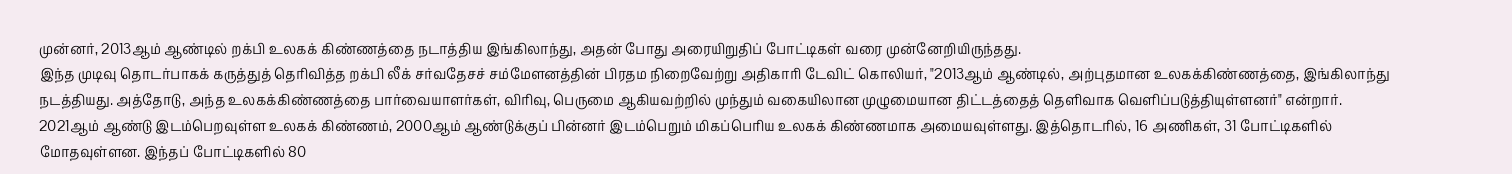முன்னர், 2013ஆம் ஆண்டில் றக்பி உலகக் கிண்ணத்தை நடாத்திய இங்கிலாந்து, அதன் போது அரையிறுதிப் போட்டிகள் வரை முன்னேறியிருந்தது.
இந்த முடிவு தொடர்பாகக் கருத்துத் தெரிவித்த றக்பி லீக் சர்வதேசச் சம்மேளனத்தின் பிரதம நிறைவேற்று அதிகாரி டேவிட் கொலியர், "2013ஆம் ஆண்டில், அற்புதமான உலகக்கிண்ணத்தை, இங்கிலாந்து நடத்தியது. அத்தோடு, அந்த உலகக்கிண்ணத்தை பார்வையாளர்கள், விரிவு, பெருமை ஆகியவற்றில் முந்தும் வகையிலான முழுமையான திட்டத்தைத் தெளிவாக வெளிப்படுத்தியுள்ளனர்" என்றார்.
2021ஆம் ஆண்டு இடம்பெறவுள்ள உலகக் கிண்ணம், 2000ஆம் ஆண்டுக்குப் பின்னர் இடம்பெறும் மிகப்பெரிய உலகக் கிண்ணமாக அமையவுள்ளது. இத்தொடரில், 16 அணிகள், 31 போட்டிகளில் மோதவுள்ளன. இந்தப் போட்டிகளில் 80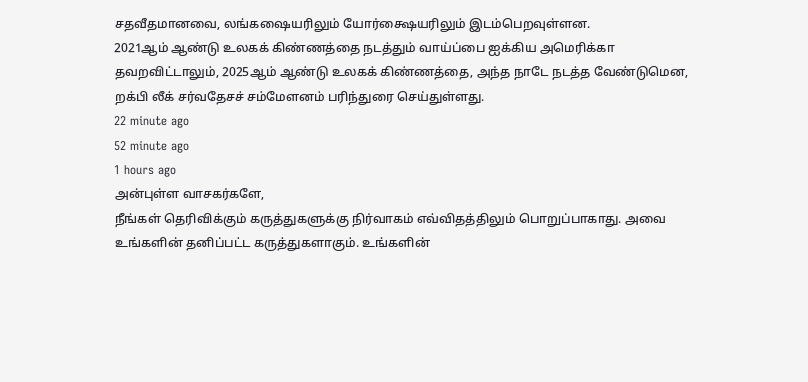சதவீதமானவை, லங்கஷையரிலும் யோர்க்ஷையரிலும் இடம்பெறவுள்ளன.
2021ஆம் ஆண்டு உலகக் கிண்ணத்தை நடத்தும் வாய்ப்பை ஐக்கிய அமெரிக்கா தவறவிட்டாலும், 2025ஆம் ஆண்டு உலகக் கிண்ணத்தை, அந்த நாடே நடத்த வேண்டுமென, றக்பி லீக் சர்வதேசச் சம்மேளனம் பரிந்துரை செய்துள்ளது.
22 minute ago
52 minute ago
1 hours ago
அன்புள்ள வாசகர்களே,
நீங்கள் தெரிவிக்கும் கருத்துகளுக்கு நிர்வாகம் எவ்விதத்திலும் பொறுப்பாகாது. அவை உங்களின் தனிப்பட்ட கருத்துகளாகும். உங்களின்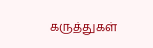கருத்துகள்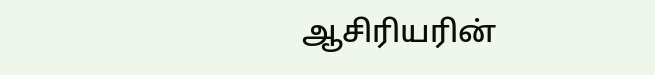ஆசிரியரின்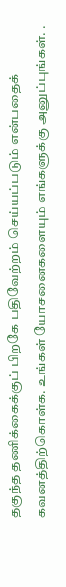தகுந்த தணிக்கைக்குப் பிறகே பதிவேற்றம் செய்யப்படும் என்பதைக் கவனத்திற்கொள்க. உங்கள் யோசனைகளையும் எங்களுக்கு அனுப்புங்கள். .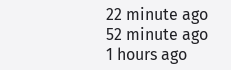22 minute ago
52 minute ago
1 hours ago